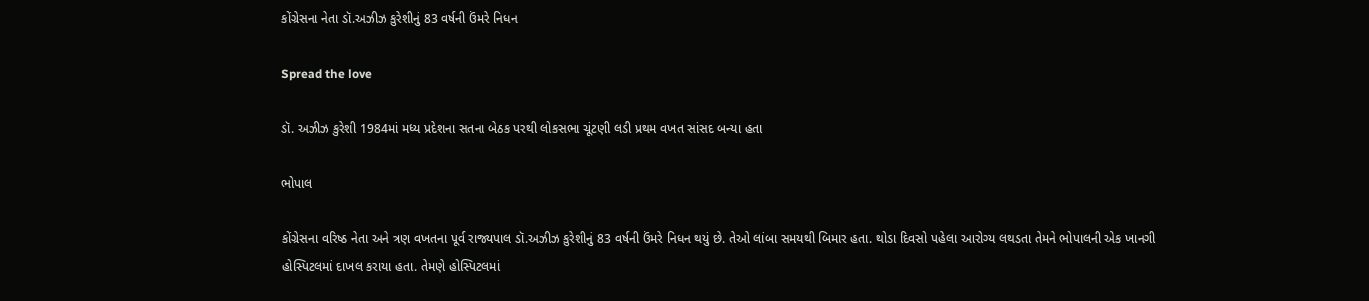કોંગ્રેસના નેતા ડૉ.અઝીઝ કુરેશીનું 83 વર્ષની ઉંમરે નિધન

Spread the love

ડૉ. અઝીઝ કુરેશી 1984માં મધ્ય પ્રદેશના સતના બેઠક પરથી લોકસભા ચૂંટણી લડી પ્રથમ વખત સાંસદ બન્યા હતા

ભોપાલ

કોંગ્રેસના વરિષ્ઠ નેતા અને ત્રણ વખતના પૂર્વ રાજ્યપાલ ડૉ.અઝીઝ કુરેશીનું 83 વર્ષની ઉંમરે નિધન થયું છે. તેઓ લાંબા સમયથી બિમાર હતા. થોડા દિવસો પહેલા આરોગ્ય લથડતા તેમને ભોપાલની એક ખાનગી હોસ્પિટલમાં દાખલ કરાયા હતા. તેમણે હોસ્પિટલમાં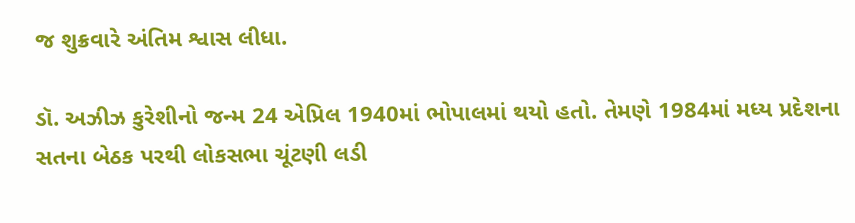જ શુક્રવારે અંતિમ શ્વાસ લીધા.

ડૉ. અઝીઝ કુરેશીનો જન્મ 24 એપ્રિલ 1940માં ભોપાલમાં થયો હતો. તેમણે 1984માં મધ્ય પ્રદેશના સતના બેઠક પરથી લોકસભા ચૂંટણી લડી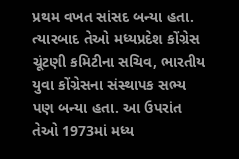પ્રથમ વખત સાંસદ બન્યા હતા. ત્યારબાદ તેઓ મધ્યપ્રદેશ કોંગ્રેસ ચૂંટણી કમિટીના સચિવ, ભારતીય યુવા કોંગ્રેસના સંસ્થાપક સભ્ય પણ બન્યા હતા. આ ઉપરાંત તેઓ 1973માં મધ્ય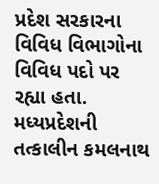પ્રદેશ સરકારના વિવિધ વિભાગોના વિવિધ પદો પર રહ્યા હતા. મધ્યપ્રદેશની તત્કાલીન કમલનાથ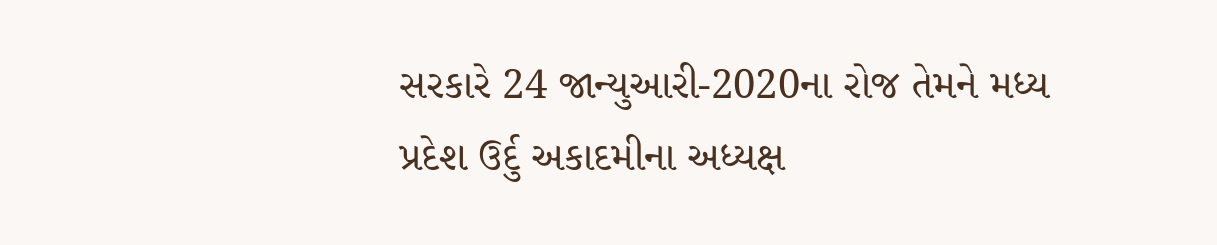સરકારે 24 જાન્યુઆરી-2020ના રોજ તેમને મધ્ય પ્રદેશ ઉર્દુ અકાદમીના અધ્યક્ષ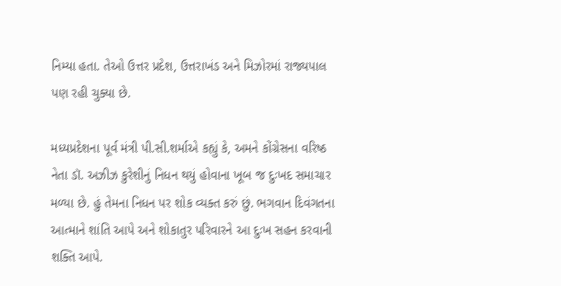નિમ્યા હતા. તેઓ ઉત્તર પ્રદેશ, ઉત્તરાખંડ અને મિઝોરમાં રાજ્યપાલ પણ રહી ચુક્યા છે.

મધ્યપ્રદેશના પૂર્વ મંત્રી પી.સી.શર્માએ કહ્યું કે, અમને કોંગ્રેસના વરિષ્ઠ નેતા ડૉ. અઝીઝ કુરેશીનું નિધન થયું હોવાના ખૂબ જ દુઃખદ સમાચાર મળ્યા છે. હું તેમના નિધન પર શોક વ્યક્ત કરું છું. ભગવાન દિવંગતના આત્માને શાંતિ આપે અને શોકાતુર પરિવારને આ દુઃખ સહન કરવાની શક્તિ આપે.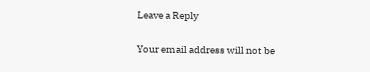Leave a Reply

Your email address will not be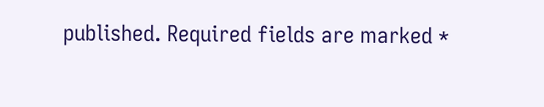published. Required fields are marked *